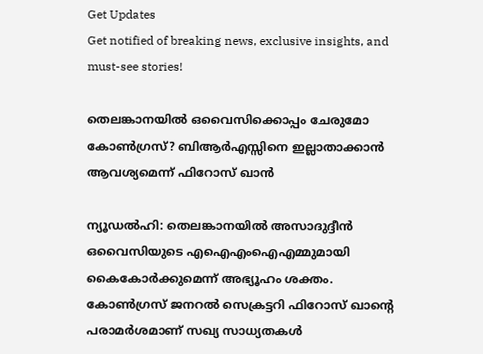Get Updates
Get notified of breaking news, exclusive insights, and must-see stories!

തെലങ്കാനയില്‍ ഒവൈസിക്കൊപ്പം ചേരുമോ കോണ്‍ഗ്രസ്? ബിആര്‍എസ്സിനെ ഇല്ലാതാക്കാന്‍ ആവശ്യമെന്ന് ഫിറോസ് ഖാന്‍

ന്യൂഡല്‍ഹി: തെലങ്കാനയില്‍ അസാദുദ്ദീന്‍ ഒവൈസിയുടെ എഐഎംഐഎമ്മുമായി കൈകോര്‍ക്കുമെന്ന് അഭ്യൂഹം ശക്തം. കോണ്‍ഗ്രസ് ജനറല്‍ സെക്രട്ടറി ഫിറോസ് ഖാന്റെ പരാമര്‍ശമാണ് സഖ്യ സാധ്യതകള്‍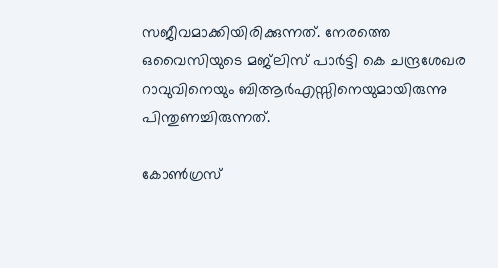സജീവമാക്കിയിരിക്കുന്നത്. നേരത്തെ ഒവൈസിയുടെ മജ്‌ലിസ് പാര്‍ട്ടി കെ ചന്ദ്രശേഖര റാവുവിനെയും ബിആര്‍എസ്സിനെയുമായിരുന്നു പിന്തുണച്ചിരുന്നത്.

കോണ്‍ഗ്രസ്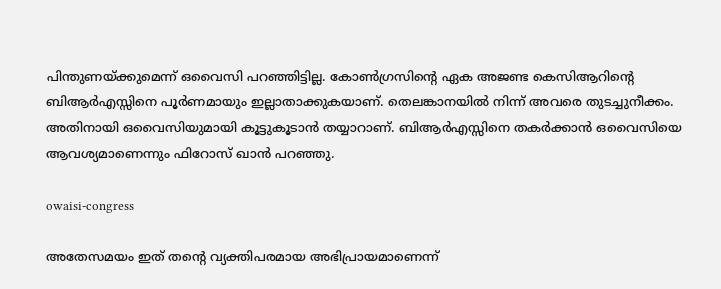പിന്തുണയ്ക്കുമെന്ന് ഒവൈസി പറഞ്ഞിട്ടില്ല. കോണ്‍ഗ്രസിന്റെ ഏക അജണ്ട കെസിആറിന്റെ ബിആര്‍എസ്സിനെ പൂര്‍ണമായും ഇല്ലാതാക്കുകയാണ്. തെലങ്കാനയില്‍ നിന്ന് അവരെ തുടച്ചുനീക്കം. അതിനായി ഒവൈസിയുമായി കൂട്ടുകൂടാന്‍ തയ്യാറാണ്. ബിആര്‍എസ്സിനെ തകര്‍ക്കാന്‍ ഒവൈസിയെ ആവശ്യമാണെന്നും ഫിറോസ് ഖാന്‍ പറഞ്ഞു.

owaisi-congress

അതേസമയം ഇത് തന്റെ വ്യക്തിപരമായ അഭിപ്രായമാണെന്ന്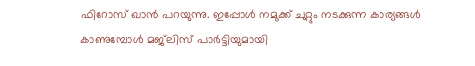ഫിറോസ് ഖാന്‍ പറയുന്നു. ഇപ്പോള്‍ നമുക്ക് ചുറ്റും നടക്കുന്ന കാര്യങ്ങള്‍ കാണുമ്പോള്‍ മജ്‌ലിസ് പാര്‍ട്ടിയുമായി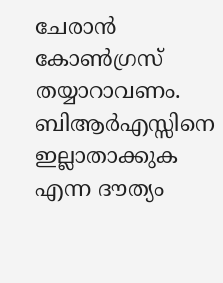ചേരാന്‍ കോണ്‍ഗ്രസ് തയ്യാറാവണം. ബിആര്‍എസ്സിനെ ഇല്ലാതാക്കുക എന്ന ദൗത്യം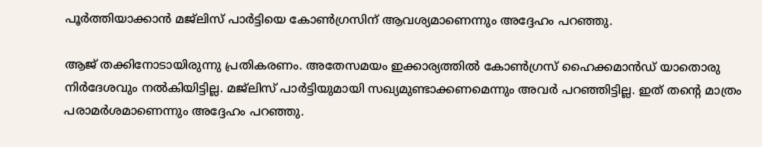പൂര്‍ത്തിയാക്കാന്‍ മജ്‌ലിസ് പാര്‍ട്ടിയെ കോണ്‍ഗ്രസിന് ആവശ്യമാണെന്നും അദ്ദേഹം പറഞ്ഞു.

ആജ് തക്കിനോടായിരുന്നു പ്രതികരണം. അതേസമയം ഇക്കാര്യത്തില്‍ കോണ്‍ഗ്രസ് ഹൈക്കമാന്‍ഡ് യാതൊരു നിര്‍ദേശവും നല്‍കിയിട്ടില്ല. മജ്‌ലിസ് പാര്‍ട്ടിയുമായി സഖ്യമുണ്ടാക്കണമെന്നും അവര്‍ പറഞ്ഞിട്ടില്ല. ഇത് തന്റെ മാത്രം പരാമര്‍ശമാണെന്നും അദ്ദേഹം പറഞ്ഞു.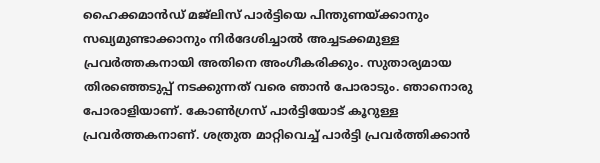ഹൈക്കമാന്‍ഡ് മജ്‌ലിസ് പാര്‍ട്ടിയെ പിന്തുണയ്ക്കാനും സഖ്യമുണ്ടാക്കാനും നിര്‍ദേശിച്ചാല്‍ അച്ചടക്കമുള്ള പ്രവര്‍ത്തകനായി അതിനെ അംഗീകരിക്കും. സുതാര്യമായ തിരഞ്ഞെടുപ്പ് നടക്കുന്നത് വരെ ഞാന്‍ പോരാടും. ഞാനൊരു പോരാളിയാണ്. കോണ്‍ഗ്രസ് പാര്‍ട്ടിയോട് കൂറുള്ള പ്രവര്‍ത്തകനാണ്. ശത്രുത മാറ്റിവെച്ച് പാര്‍ട്ടി പ്രവര്‍ത്തിക്കാന്‍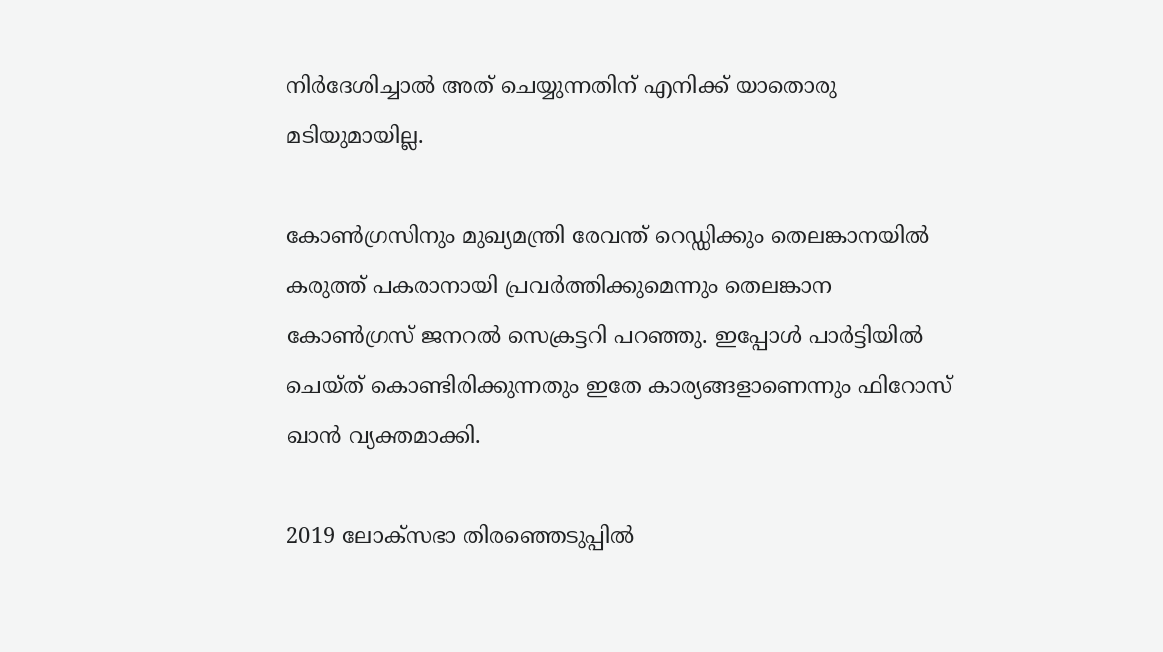നിര്‍ദേശിച്ചാല്‍ അത് ചെയ്യുന്നതിന് എനിക്ക് യാതൊരു മടിയുമായില്ല.

കോണ്‍ഗ്രസിനും മുഖ്യമന്ത്രി രേവന്ത് റെഡ്ഡിക്കും തെലങ്കാനയില്‍ കരുത്ത് പകരാനായി പ്രവര്‍ത്തിക്കുമെന്നും തെലങ്കാന കോണ്‍ഗ്രസ് ജനറല്‍ സെക്രട്ടറി പറഞ്ഞു. ഇപ്പോള്‍ പാര്‍ട്ടിയില്‍ ചെയ്ത് കൊണ്ടിരിക്കുന്നതും ഇതേ കാര്യങ്ങളാണെന്നും ഫിറോസ് ഖാന്‍ വ്യക്തമാക്കി.

2019 ലോക്‌സഭാ തിരഞ്ഞെടുപ്പില്‍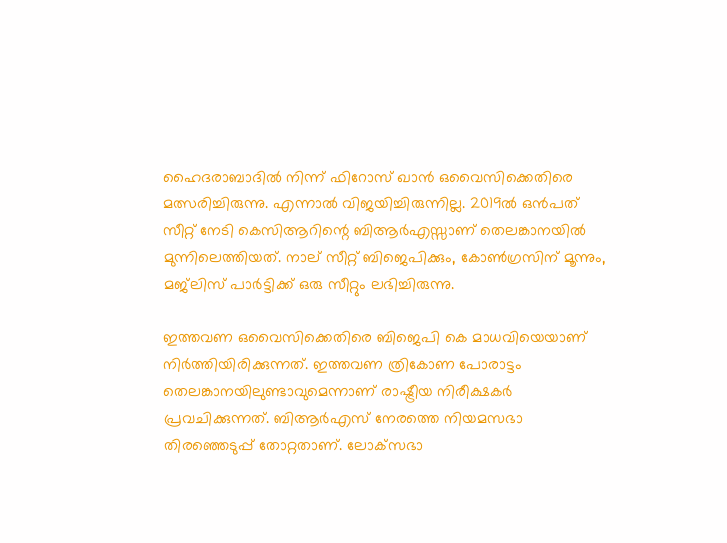ഹൈദരാബാദില്‍ നിന്ന് ഫിറോസ് ഖാന്‍ ഒവൈസിക്കെതിരെ മത്സരിച്ചിരുന്നു. എന്നാല്‍ വിജയിച്ചിരുന്നില്ല. 2019ല്‍ ഒന്‍പത് സീറ്റ് നേടി കെസിആറിന്റെ ബിആര്‍എസ്സാണ് തെലങ്കാനയില്‍ മുന്നിലെത്തിയത്. നാല് സീറ്റ് ബിജെപിക്കും, കോണ്‍ഗ്രസിന് മൂന്നും, മജ്‌ലിസ് പാര്‍ട്ടിക്ക് ഒരു സീറ്റും ലഭിച്ചിരുന്നു.

ഇത്തവണ ഒവൈസിക്കെതിരെ ബിജെപി കെ മാധവിയെയാണ് നിര്‍ത്തിയിരിക്കുന്നത്. ഇത്തവണ ത്രികോണ പോരാട്ടം തെലങ്കാനയിലുണ്ടാവുമെന്നാണ് രാഷ്ട്രീയ നിരീക്ഷകര്‍ പ്രവചിക്കുന്നത്. ബിആര്‍എസ് നേരത്തെ നിയമസഭാ തിരഞ്ഞെടുപ്പ് തോറ്റതാണ്. ലോക്‌സഭാ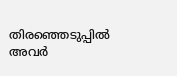തിരഞ്ഞെടുപ്പില്‍ അവര്‍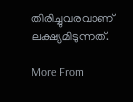തിരിച്ചുവരവാണ് ലക്ഷ്യമിടുന്നത്.

More From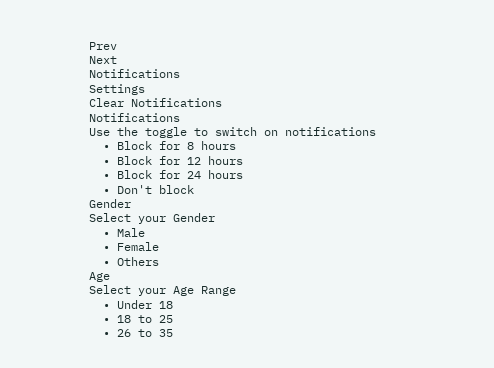Prev
Next
Notifications
Settings
Clear Notifications
Notifications
Use the toggle to switch on notifications
  • Block for 8 hours
  • Block for 12 hours
  • Block for 24 hours
  • Don't block
Gender
Select your Gender
  • Male
  • Female
  • Others
Age
Select your Age Range
  • Under 18
  • 18 to 25
  • 26 to 35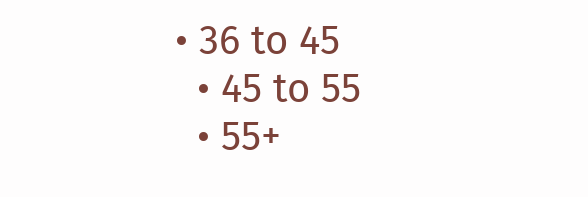• 36 to 45
  • 45 to 55
  • 55+